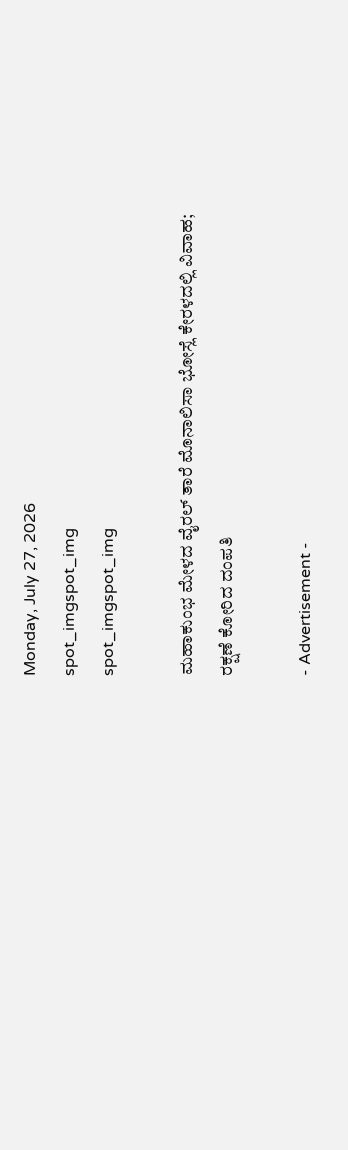Monday, July 27, 2026
spot_imgspot_img
spot_imgspot_img

ಮಹಾಕುಂಭ ಮೇಳದ ವೈರಲ್ ತಾರೆ ಮೊನಾಲಿಸಾ ಭೋಸ್ಲೆ ಕೇರಳದಲ್ಲಿ ವಿವಾಹ; ರಕ್ಷಣೆ ಕೋರಿದ ದಂಪತಿ

- Advertisement -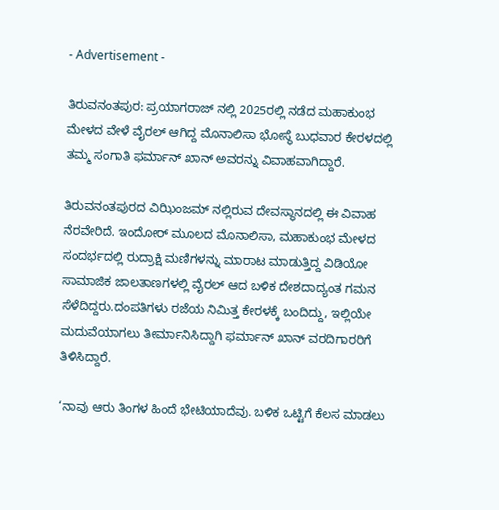- Advertisement -

ತಿರುವನಂತಪುರ: ಪ್ರಯಾಗರಾಜ್ ನಲ್ಲಿ 2025ರಲ್ಲಿ ನಡೆದ ಮಹಾಕುಂಭ ಮೇಳದ ವೇಳೆ ವೈರಲ್ ಆಗಿದ್ದ ಮೊನಾಲಿಸಾ ಭೋಸ್ಥೆ ಬುಧವಾರ ಕೇರಳದಲ್ಲಿ ತಮ್ಮ ಸಂಗಾತಿ ಫರ್ಮಾನ್ ಖಾನ್‌ ಅವರನ್ನು ವಿವಾಹವಾಗಿದ್ದಾರೆ.

ತಿರುವನಂತಪುರದ ವಿಝಿಂಜಮ್ ನಲ್ಲಿರುವ ದೇವಸ್ಥಾನದಲ್ಲಿ ಈ ವಿವಾಹ ನೆರವೇರಿದೆ. ಇಂದೋ‌ರ್ ಮೂಲದ ಮೊನಾಲಿಸಾ, ಮಹಾಕುಂಭ ಮೇಳದ ಸಂದರ್ಭದಲ್ಲಿ ರುದ್ರಾಕ್ಷಿ ಮಣಿಗಳನ್ನು ಮಾರಾಟ ಮಾಡುತ್ತಿದ್ದ ವಿಡಿಯೋ ಸಾಮಾಜಿಕ ಜಾಲತಾಣಗಳಲ್ಲಿ ವೈರಲ್ ಆದ ಬಳಿಕ ದೇಶದಾದ್ಯಂತ ಗಮನ ಸೆಳೆದಿದ್ದರು.ದಂಪತಿಗಳು ರಜೆಯ ನಿಮಿತ್ತ ಕೇರಳಕ್ಕೆ ಬಂದಿದ್ದು, ಇಲ್ಲಿಯೇ ಮದುವೆಯಾಗಲು ತೀರ್ಮಾನಿಸಿದ್ದಾಗಿ ಫರ್ಮಾನ್ ಖಾನ್ ವರದಿಗಾರರಿಗೆ ತಿಳಿಸಿದ್ದಾರೆ.

‘ನಾವು ಆರು ತಿಂಗಳ ಹಿಂದೆ ಭೇಟಿಯಾದೆವು. ಬಳಿಕ ಒಟ್ಟಿಗೆ ಕೆಲಸ ಮಾಡಲು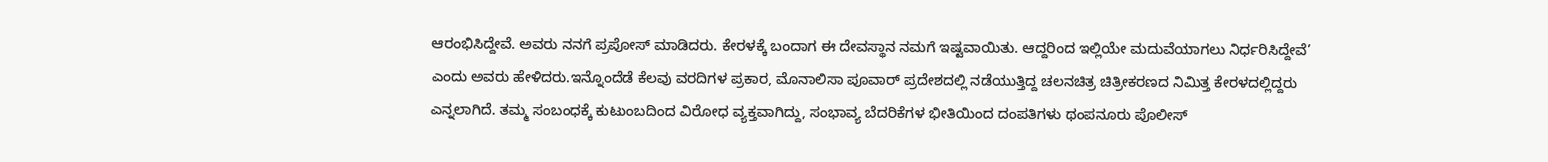ಆರಂಭಿಸಿದ್ದೇವೆ. ಅವರು ನನಗೆ ಪ್ರಪೋಸ್ ಮಾಡಿದರು. ಕೇರಳಕ್ಕೆ ಬಂದಾಗ ಈ ದೇವಸ್ಥಾನ ನಮಗೆ ಇಷ್ಟವಾಯಿತು. ಆದ್ದರಿಂದ ಇಲ್ಲಿಯೇ ಮದುವೆಯಾಗಲು ನಿರ್ಧರಿಸಿದ್ದೇವೆ’ ಎಂದು ಅವರು ಹೇಳಿದರು.ಇನ್ನೊಂದೆಡೆ ಕೆಲವು ವರದಿಗಳ ಪ್ರಕಾರ, ಮೊನಾಲಿಸಾ ಪೂವಾರ್‌ ಪ್ರದೇಶದಲ್ಲಿ ನಡೆಯುತ್ತಿದ್ದ ಚಲನಚಿತ್ರ ಚಿತ್ರೀಕರಣದ ನಿಮಿತ್ತ ಕೇರಳದಲ್ಲಿದ್ದರು ಎನ್ನಲಾಗಿದೆ. ತಮ್ಮ ಸಂಬಂಧಕ್ಕೆ ಕುಟುಂಬದಿಂದ ವಿರೋಧ ವ್ಯಕ್ತವಾಗಿದ್ದು, ಸಂಭಾವ್ಯ ಬೆದರಿಕೆಗಳ ಭೀತಿಯಿಂದ ದಂಪತಿಗಳು ಥಂಪನೂರು ಪೊಲೀಸ್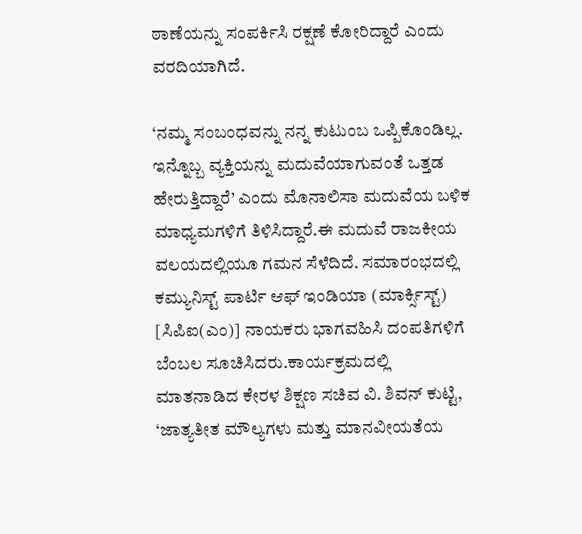ಠಾಣೆಯನ್ನು ಸಂಪರ್ಕಿಸಿ ರಕ್ಷಣೆ ಕೋರಿದ್ದಾರೆ ಎಂದು ವರದಿಯಾಗಿದೆ.

‘ನಮ್ಮ ಸಂಬಂಧವನ್ನು ನನ್ನ ಕುಟುಂಬ ಒಪ್ಪಿಕೊಂಡಿಲ್ಲ. ಇನ್ನೊಬ್ಬ ವ್ಯಕ್ತಿಯನ್ನು ಮದುವೆಯಾಗುವಂತೆ ಒತ್ತಡ ಹೇರುತ್ತಿದ್ದಾರೆ’ ಎಂದು ಮೊನಾಲಿಸಾ ಮದುವೆಯ ಬಳಿಕ ಮಾಧ್ಯಮಗಳಿಗೆ ತಿಳಿಸಿದ್ದಾರೆ.ಈ ಮದುವೆ ರಾಜಕೀಯ ವಲಯದಲ್ಲಿಯೂ ಗಮನ ಸೆಳೆದಿದೆ. ಸಮಾರಂಭದಲ್ಲಿ ಕಮ್ಯುನಿಸ್ಟ್ ಪಾರ್ಟಿ ಆಫ್ ಇಂಡಿಯಾ (ಮಾರ್ಕ್ಸಿಸ್ಟ್) [ಸಿಪಿಐ(ಎಂ)] ನಾಯಕರು ಭಾಗವಹಿಸಿ ದಂಪತಿಗಳಿಗೆ ಬೆಂಬಲ ಸೂಚಿಸಿದರು.ಕಾರ್ಯಕ್ರಮದಲ್ಲಿ ಮಾತನಾಡಿದ ಕೇರಳ ಶಿಕ್ಷಣ ಸಚಿವ ವಿ. ಶಿವನ್ ಕುಟ್ಟಿ, ‘ಜಾತ್ಯತೀತ ಮೌಲ್ಯಗಳು ಮತ್ತು ಮಾನವೀಯತೆಯ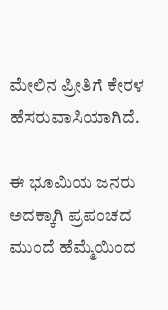ಮೇಲಿನ ಪ್ರೀತಿಗೆ ಕೇರಳ ಹೆಸರುವಾಸಿಯಾಗಿದೆ.

ಈ ಭೂಮಿಯ ಜನರು ಅದಕ್ಕಾಗಿ ಪ್ರಪಂಚದ ಮುಂದೆ ಹೆಮ್ಮೆಯಿಂದ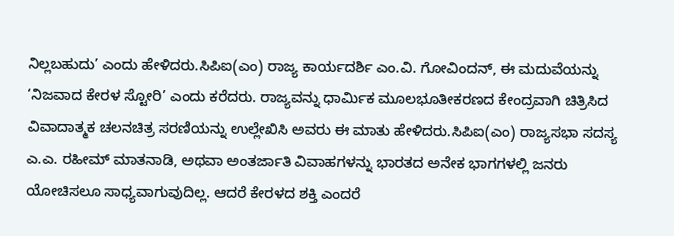ನಿಲ್ಲಬಹುದು’ ಎಂದು ಹೇಳಿದರು.ಸಿಪಿಐ(ಎಂ) ರಾಜ್ಯ ಕಾರ್ಯದರ್ಶಿ ಎಂ.ವಿ. ಗೋವಿಂದನ್, ಈ ಮದುವೆಯನ್ನು ‘ನಿಜವಾದ ಕೇರಳ ಸ್ಟೋರಿ’ ಎಂದು ಕರೆದರು. ರಾಜ್ಯವನ್ನು ಧಾರ್ಮಿಕ ಮೂಲಭೂತೀಕರಣದ ಕೇಂದ್ರವಾಗಿ ಚಿತ್ರಿಸಿದ ವಿವಾದಾತ್ಮಕ ಚಲನಚಿತ್ರ ಸರಣಿಯನ್ನು ಉಲ್ಲೇಖಿಸಿ ಅವರು ಈ ಮಾತು ಹೇಳಿದರು.ಸಿಪಿಐ(ಎಂ) ರಾಜ್ಯಸಭಾ ಸದಸ್ಯ ಎ.ಎ. ರಹೀಮ್ ಮಾತನಾಡಿ, ಅಥವಾ ಅಂತರ್ಜಾತಿ ವಿವಾಹಗಳನ್ನು ಭಾರತದ ಅನೇಕ ಭಾಗಗಳಲ್ಲಿ ಜನರು ಯೋಚಿಸಲೂ ಸಾಧ್ಯವಾಗುವುದಿಲ್ಲ. ಆದರೆ ಕೇರಳದ ಶಕ್ತಿ ಎಂದರೆ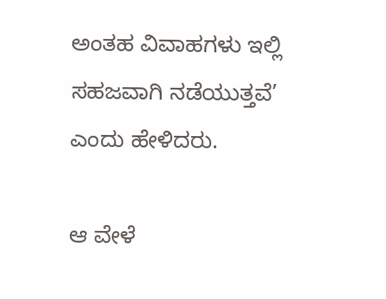ಅಂತಹ ವಿವಾಹಗಳು ಇಲ್ಲಿ ಸಹಜವಾಗಿ ನಡೆಯುತ್ತವೆ’ ಎಂದು ಹೇಳಿದರು.

ಆ ವೇಳೆ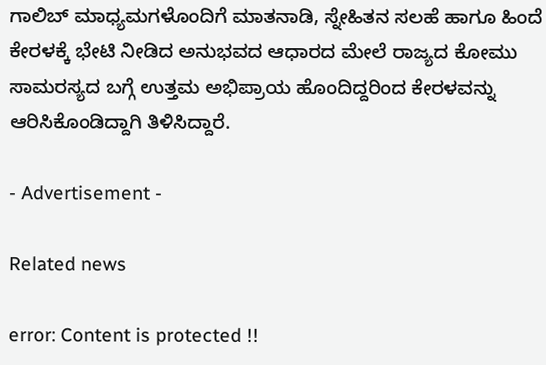ಗಾಲಿಬ್ ಮಾಧ್ಯಮಗಳೊಂದಿಗೆ ಮಾತನಾಡಿ, ಸ್ನೇಹಿತನ ಸಲಹೆ ಹಾಗೂ ಹಿಂದೆ ಕೇರಳಕ್ಕೆ ಭೇಟಿ ನೀಡಿದ ಅನುಭವದ ಆಧಾರದ ಮೇಲೆ ರಾಜ್ಯದ ಕೋಮು ಸಾಮರಸ್ಯದ ಬಗ್ಗೆ ಉತ್ತಮ ಅಭಿಪ್ರಾಯ ಹೊಂದಿದ್ದರಿಂದ ಕೇರಳವನ್ನು ಆರಿಸಿಕೊಂಡಿದ್ದಾಗಿ ತಿಳಿಸಿದ್ದಾರೆ.

- Advertisement -

Related news

error: Content is protected !!